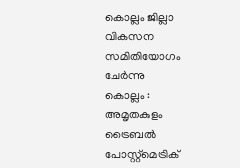കൊല്ലം ജില്ലാ വികസന സമിതിയോഗം ചേർന്നു
കൊല്ലം : അമൃതകുളം ട്രൈബൽ പോസ്റ്റ്മെട്രിക്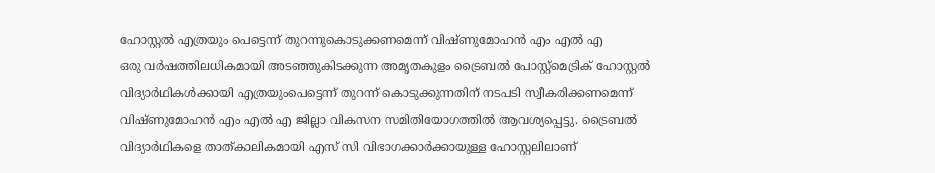ഹോസ്റ്റൽ എത്രയും പെട്ടെന്ന് തുറന്നുകൊടുക്കണമെന്ന് വിഷ്ണുമോഹൻ എം എൽ എ
ഒരു വർഷത്തിലധികമായി അടഞ്ഞുകിടക്കുന്ന അമൃതകുളം ട്രൈബൽ പോസ്റ്റ്മെട്രിക് ഹോസ്റ്റൽ വിദ്യാർഥികൾക്കായി എത്രയുംപെട്ടെന്ന് തുറന്ന് കൊടുക്കുന്നതിന് നടപടി സ്വീകരിക്കണമെന്ന് വിഷ്ണുമോഹൻ എം എൽ എ ജില്ലാ വികസന സമിതിയോഗത്തിൽ ആവശ്യപ്പെട്ടു. ട്രൈബൽ വിദ്യാർഥികളെ താത്കാലികമായി എസ് സി വിഭാഗക്കാർക്കായുള്ള ഹോസ്റ്റലിലാണ്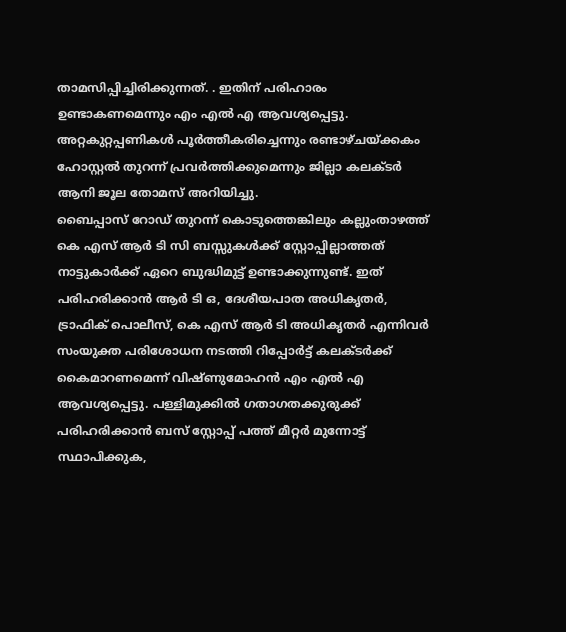താമസിപ്പിച്ചിരിക്കുന്നത്. . ഇതിന് പരിഹാരം ഉണ്ടാകണമെന്നും എം എൽ എ ആവശ്യപ്പെട്ടു. അറ്റകുറ്റപ്പണികൾ പൂർത്തീകരിച്ചെന്നും രണ്ടാഴ്ചയ്ക്കകം ഹോസ്റ്റൽ തുറന്ന് പ്രവർത്തിക്കുമെന്നും ജില്ലാ കലക്ടർ ആനി ജൂല തോമസ് അറിയിച്ചു.
ബൈപ്പാസ് റോഡ് തുറന്ന് കൊടുത്തെങ്കിലും കല്ലുംതാഴത്ത് കെ എസ് ആർ ടി സി ബസ്സുകൾക്ക് സ്റ്റോപ്പില്ലാത്തത് നാട്ടുകാർക്ക് ഏറെ ബുദ്ധിമുട്ട് ഉണ്ടാക്കുന്നുണ്ട്. ഇത് പരിഹരിക്കാൻ ആർ ടി ഒ, ദേശീയപാത അധികൃതർ, ട്രാഫിക് പൊലീസ്, കെ എസ് ആർ ടി അധികൃതർ എന്നിവർ സംയുക്ത പരിശോധന നടത്തി റിപ്പോർട്ട് കലക്ടർക്ക് കൈമാറണമെന്ന് വിഷ്ണുമോഹൻ എം എൽ എ ആവശ്യപ്പെട്ടു. പള്ളിമുക്കിൽ ഗതാഗതക്കുരുക്ക് പരിഹരിക്കാൻ ബസ് സ്റ്റോപ്പ് പത്ത് മീറ്റർ മുന്നോട്ട് സ്ഥാപിക്കുക,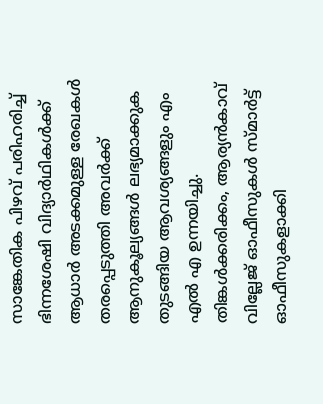സാങ്കേതിക പിഴവ് പരിഹരിച്ച് ഭിന്നശേഷി വിദ്യാർഥികൾക്ക് ആധാർ അടക്കമുള്ള രേഖകൾ തരപ്പെടുത്തി അവർക്ക് ആനുകൂല്യങ്ങൾ ലഭ്യമാക്കുക തുടങ്ങിയ ആവശ്യങ്ങളും എം എൽ എ ഉന്നയിച്ചു.
തിങ്കൾക്കരിക്കം, ആര്യൻകാവ് വില്ലേജ് ഓഫീസുകൾ സ്മാർട്ട് ഓഫീസുകളാക്കി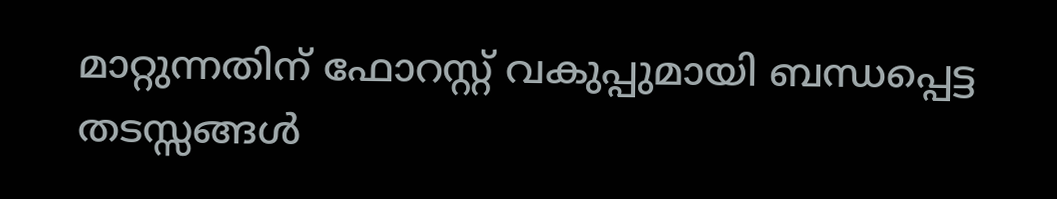മാറ്റുന്നതിന് ഫോറസ്റ്റ് വകുപ്പുമായി ബന്ധപ്പെട്ട തടസ്സങ്ങൾ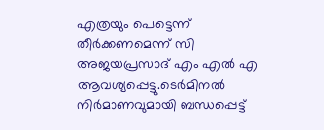എത്രയും പെട്ടെന്ന് തീർക്കണമെന്ന് സി അജയപ്രസാദ് എം എൽ എ ആവശ്യപ്പെട്ടു.ടെർമിനൽ നിർമാണവുമായി ബന്ധപ്പെട്ട്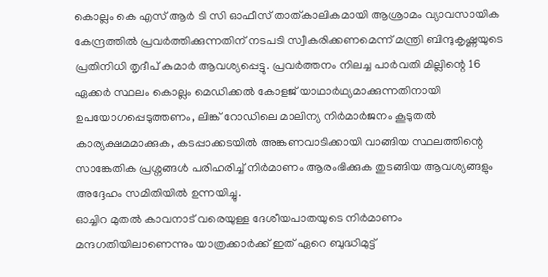കൊല്ലം കെ എസ് ആർ ടി സി ഓഫീസ് താത്കാലികമായി ആശ്രാമം വ്യാവസായിക കേന്ദ്രത്തിൽ പ്രവർത്തിക്കുന്നതിന് നടപടി സ്വീകരിക്കണമെന്ന് മന്ത്രി ബിന്ദുകൃഷ്ണയുടെ പ്രതിനിധി തൃദീപ് കുമാർ ആവശ്യപ്പെട്ടു. പ്രവർത്തനം നിലച്ച പാർവതി മില്ലിന്റെ 16 ഏക്കർ സ്ഥലം കൊല്ലം മെഡിക്കൽ കോളജ് യാഥാർഥ്യമാക്കുന്നതിനായി ഉപയോഗപ്പെടുത്തണം, ലിങ്ക് റോഡിലെ മാലിന്യ നിർമാർജനം കൂടുതൽ കാര്യക്ഷമമാക്കുക, കടപ്പാക്കടയിൽ അങ്കണവാടിക്കായി വാങ്ങിയ സ്ഥലത്തിന്റെ സാങ്കേതിക പ്രശ്നങ്ങൾ പരിഹരിച്ച് നിർമാണം ആരംഭിക്കുക തുടങ്ങിയ ആവശ്യങ്ങളും അദ്ദേഹം സമിതിയിൽ ഉന്നയിച്ചു.
ഓച്ചിറ മുതൽ കാവനാട് വരെയുള്ള ദേശീയപാതയുടെ നിർമാണം മന്ദഗതിയിലാണെന്നും യാത്രക്കാർക്ക് ഇത് ഏറെ ബുദ്ധിമുട്ട്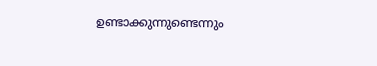ഉണ്ടാക്കുന്നുണ്ടെന്നും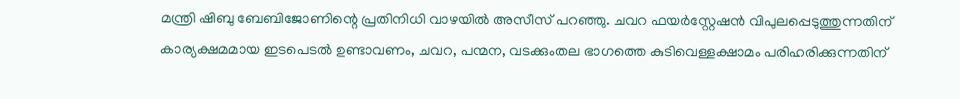മന്ത്രി ഷിബു ബേബിജോണിന്റെ പ്രതിനിധി വാഴയിൽ അസീസ് പറഞ്ഞു. ചവറ ഫയർസ്റ്റേഷൻ വിപുലപ്പെടുത്തുന്നതിന് കാര്യക്ഷമമായ ഇടപെടൽ ഉണ്ടാവണം, ചവറ, പന്മന, വടക്കുംതല ഭാഗത്തെ കുടിവെള്ളക്ഷാമം പരിഹരിക്കുന്നതിന്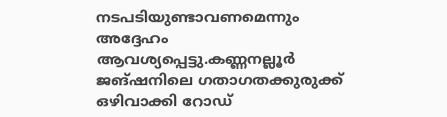നടപടിയുണ്ടാവണമെന്നും അദ്ദേഹം ആവശ്യപ്പെട്ടു.കണ്ണനല്ലൂർ ജങ്ഷനിലെ ഗതാഗതക്കുരുക്ക് ഒഴിവാക്കി റോഡ്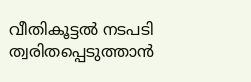വീതികൂട്ടൽ നടപടി ത്വരിതപ്പെടുത്താൻ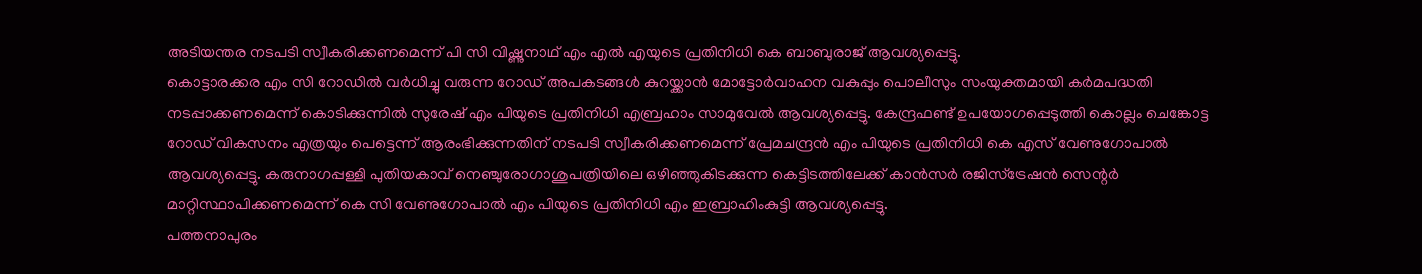അടിയന്തര നടപടി സ്വീകരിക്കണമെന്ന് പി സി വിഷ്ണുനാഥ് എം എൽ എയുടെ പ്രതിനിധി കെ ബാബുരാജ് ആവശ്യപ്പെട്ടു.
കൊട്ടാരക്കര എം സി റോഡിൽ വർധിച്ചു വരുന്ന റോഡ് അപകടങ്ങൾ കുറയ്ക്കാൻ മോട്ടോർവാഹന വകുപ്പും പൊലീസും സംയുക്തമായി കർമപദ്ധതി നടപ്പാക്കണമെന്ന് കൊടിക്കുന്നിൽ സുരേഷ് എം പിയുടെ പ്രതിനിധി എബ്രഹാം സാമുവേൽ ആവശ്യപ്പെട്ടു. കേന്ദ്രഫണ്ട് ഉപയോഗപ്പെടുത്തി കൊല്ലം ചെങ്കോട്ട റോഡ് വികസനം എത്രയും പെട്ടെന്ന് ആരംഭിക്കുന്നതിന് നടപടി സ്വീകരിക്കണമെന്ന് പ്രേമചന്ദ്രൻ എം പിയുടെ പ്രതിനിധി കെ എസ് വേണുഗോപാൽ ആവശ്യപ്പെട്ടു. കരുനാഗപ്പള്ളി പുതിയകാവ് നെഞ്ചുരോഗാശുപത്രിയിലെ ഒഴിഞ്ഞുകിടക്കുന്ന കെട്ടിടത്തിലേക്ക് കാൻസർ രജിസ്ട്രേഷൻ സെന്റർ മാറ്റിസ്ഥാപിക്കണമെന്ന് കെ സി വേണുഗോപാൽ എം പിയുടെ പ്രതിനിധി എം ഇബ്രാഹിംകുട്ടി ആവശ്യപ്പെട്ടു.
പത്തനാപുരം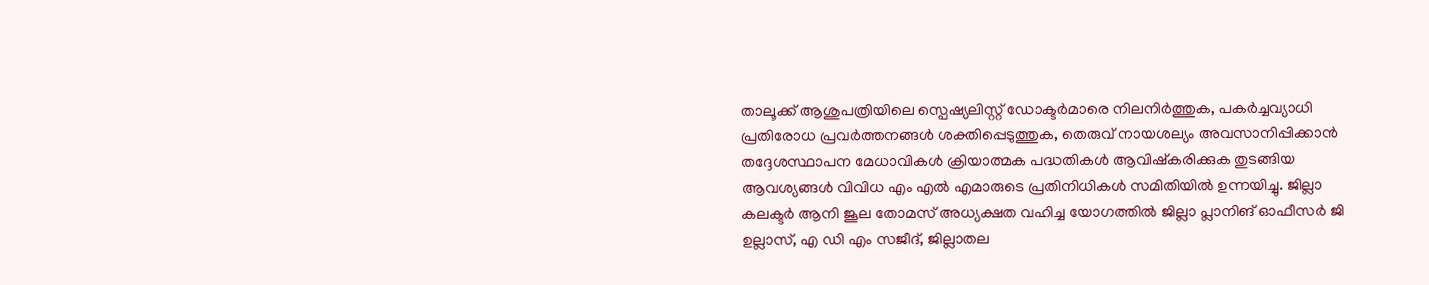താലൂക്ക് ആശുപത്രിയിലെ സ്പെഷ്യലിസ്റ്റ് ഡോക്ടർമാരെ നിലനിർത്തുക, പകർച്ചവ്യാധി പ്രതിരോധ പ്രവർത്തനങ്ങൾ ശക്തിപ്പെടുത്തുക, തെരുവ് നായശല്യം അവസാനിപ്പിക്കാൻ തദ്ദേശസ്ഥാപന മേധാവികൾ ക്രിയാത്മക പദ്ധതികൾ ആവിഷ്കരിക്കുക തുടങ്ങിയ ആവശ്യങ്ങൾ വിവിധ എം എൽ എമാരുടെ പ്രതിനിധികൾ സമിതിയിൽ ഉന്നയിച്ചു. ജില്ലാ കലക്ടർ ആനി ജൂല തോമസ് അധ്യക്ഷത വഹിച്ച യോഗത്തിൽ ജില്ലാ പ്ലാനിങ് ഓഫീസർ ജി ഉല്ലാസ്, എ ഡി എം സജീദ്, ജില്ലാതല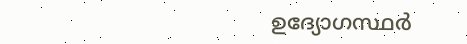ഉദ്യോഗസ്ഥർ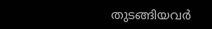തുടങ്ങിയവർ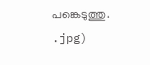പങ്കെടുത്തു.
.jpg)